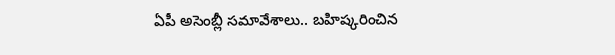ఏపీ అసెంబ్లీ సమావేశాలు.. బహిష్కరించిన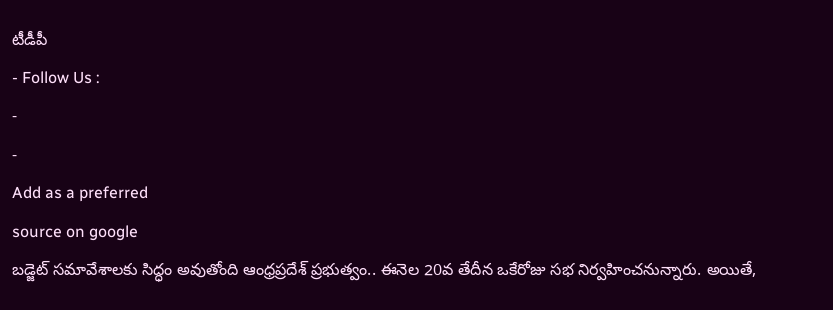టీడీపీ
- Follow Us :
-
-
Add as a preferred
source on google
బడ్జెట్ సమావేశాలకు సిద్ధం అవుతోంది ఆంధ్రప్రదేశ్ ప్రభుత్వం.. ఈనెల 20వ తేదీన ఒకేరోజు సభ నిర్వహించనున్నారు. అయితే,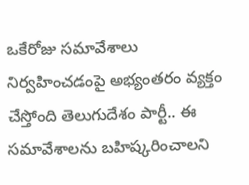ఒకేరోజు సమావేశాలు నిర్వహించడంపై అభ్యంతరం వ్యక్తం చేస్తోంది తెలుగుదేశం పార్టీ.. ఈ సమావేశాలను బహిష్కరించాలని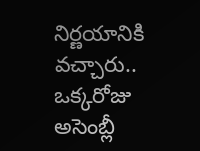నిర్ణయానికి వచ్చారు.. ఒక్కరోజు అసెంబ్లీ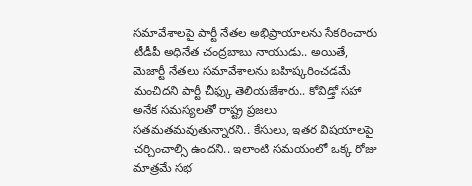సమావేశాలపై పార్టీ నేతల అభిప్రాయాలను సేకరించారు టీడీపీ అధినేత చంద్రబాబు నాయుడు.. అయితే, మెజార్టీ నేతలు సమావేశాలను బహిష్కరించడమే మంచిదని పార్టీ చీఫ్కు తెలియజేశారు.. కోవిడ్తో సహా అనేక సమస్యలతో రాష్ట్ర ప్రజలు సతమతమవుతున్నారని.. కేసులు, ఇతర విషయాలపై చర్చించాల్సి ఉందని.. ఇలాంటి సమయంలో ఒక్క రోజు మాత్రమే సభ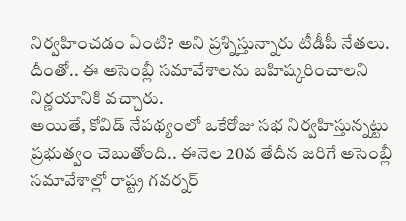నిర్వహించడం ఏంటి? అని ప్రశ్నిస్తున్నారు టీడీపీ నేతలు. దీంతో.. ఈ అసెంబ్లీ సమావేశాలను బహిష్కరించాలని నిర్ణయానికి వచ్చారు.
అయితే, కోవిడ్ నేపథ్యంలో ఒకేరోజు సభ నిర్వహిస్తున్నట్టు ప్రభుత్వం చెబుతోంది.. ఈనెల 20వ తేదీన జరిగే అసెంబ్లీ సమావేశాల్లో రాష్ట్ర గవర్నర్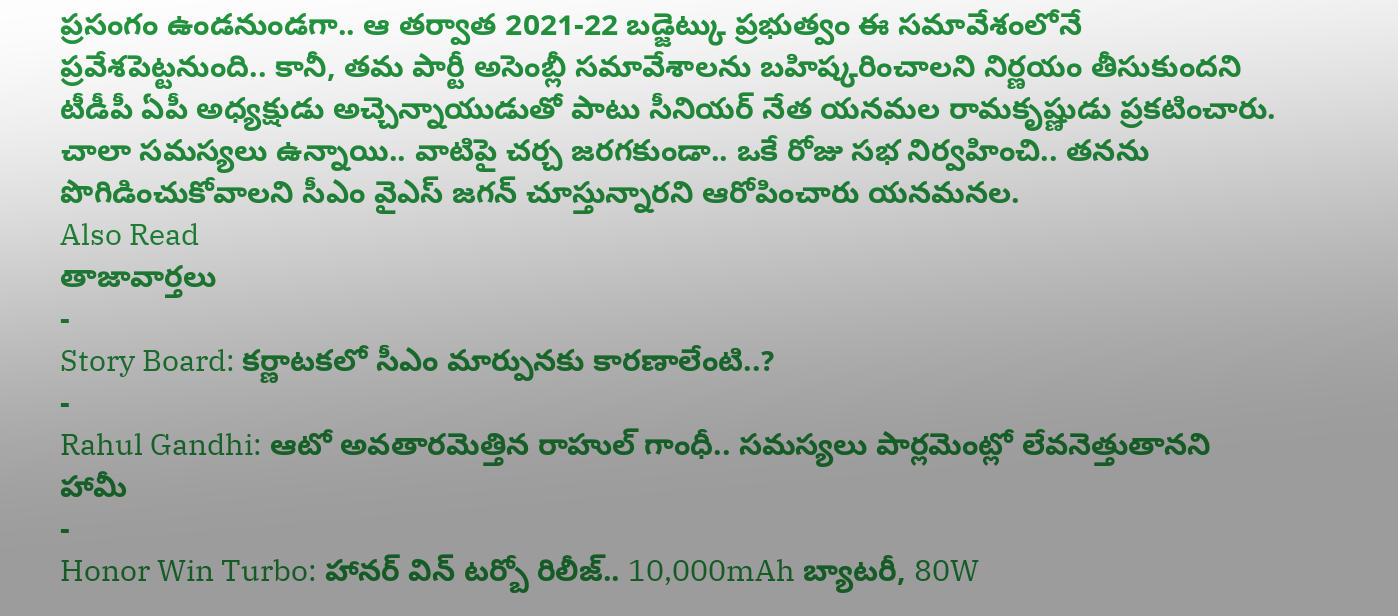ప్రసంగం ఉండనుండగా.. ఆ తర్వాత 2021-22 బడ్జెట్కు ప్రభుత్వం ఈ సమావేశంలోనే ప్రవేశపెట్టనుంది.. కానీ, తమ పార్టీ అసెంబ్లీ సమావేశాలను బహిష్కరించాలని నిర్ణయం తీసుకుందని టీడీపీ ఏపీ అధ్యక్షుడు అచ్చెన్నాయుడుతో పాటు సీనియర్ నేత యనమల రామకృష్ణుడు ప్రకటించారు. చాలా సమస్యలు ఉన్నాయి.. వాటిపై చర్చ జరగకుండా.. ఒకే రోజు సభ నిర్వహించి.. తనను పొగిడించుకోవాలని సీఎం వైఎస్ జగన్ చూస్తున్నారని ఆరోపించారు యనమనల.
Also Read
తాజావార్తలు
-
Story Board: కర్ణాటకలో సీఎం మార్పునకు కారణాలేంటి..?
-
Rahul Gandhi: ఆటో అవతారమెత్తిన రాహుల్ గాంధీ.. సమస్యలు పార్లమెంట్లో లేవనెత్తుతానని హామీ
-
Honor Win Turbo: హానర్ విన్ టర్బో రిలీజ్.. 10,000mAh బ్యాటరీ, 80W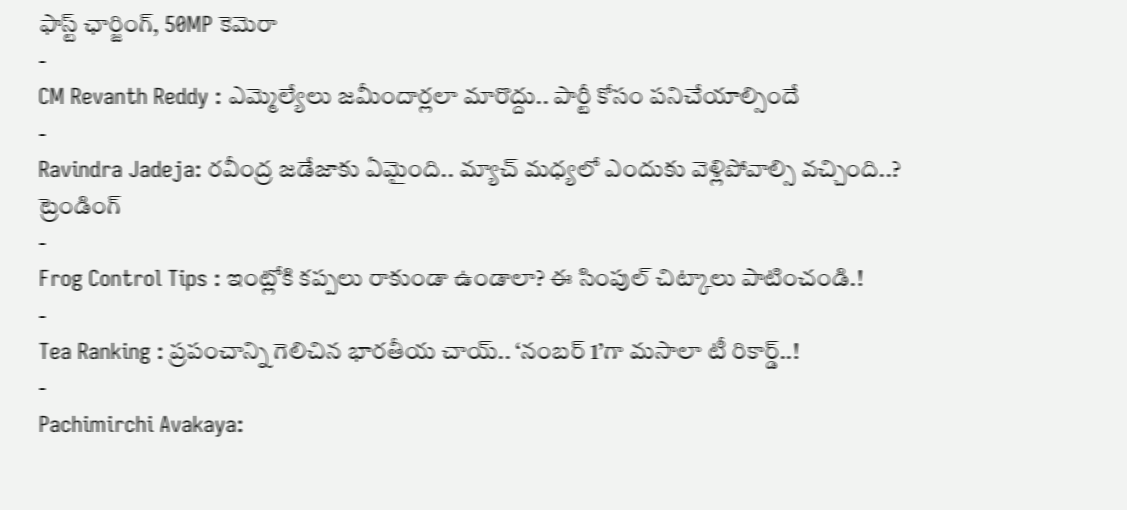ఫాస్ట్ ఛార్జింగ్, 50MP కెమెరా
-
CM Revanth Reddy : ఎమ్మెల్యేలు జమీందార్లలా మారొద్దు.. పార్టీ కోసం పనిచేయాల్సిందే
-
Ravindra Jadeja: రవీంద్ర జడేజాకు ఏమైంది.. మ్యాచ్ మధ్యలో ఎందుకు వెళ్లిపోవాల్సి వచ్చింది..?
ట్రెండింగ్
-
Frog Control Tips : ఇంట్లోకి కప్పలు రాకుండా ఉండాలా? ఈ సింపుల్ చిట్కాలు పాటించండి.!
-
Tea Ranking : ప్రపంచాన్ని గెలిచిన భారతీయ చాయ్.. ‘నంబర్ 1’గా మసాలా టీ రికార్డ్..!
-
Pachimirchi Avakaya: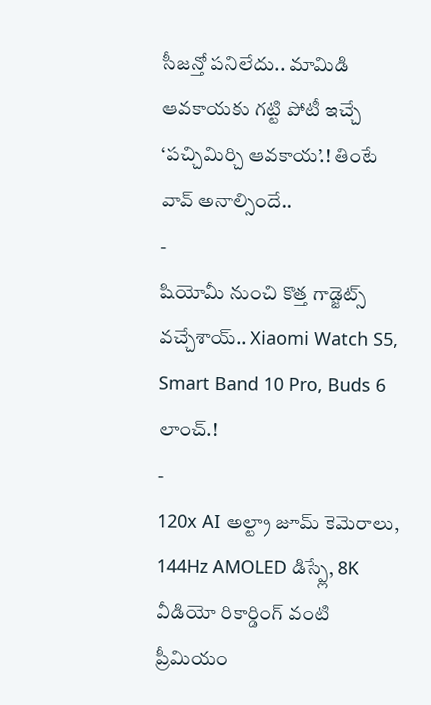సీజన్తో పనిలేదు.. మామిడి ఆవకాయకు గట్టి పోటీ ఇచ్చే ‘పచ్చిమిర్చి ఆవకాయ’.! తింటే వావ్ అనాల్సిందే..
-
షియోమీ నుంచి కొత్త గాడ్జెట్స్ వచ్చేశాయ్.. Xiaomi Watch S5, Smart Band 10 Pro, Buds 6 లాంచ్.!
-
120x AI అల్ట్రా జూమ్ కెమెరాలు, 144Hz AMOLED డిస్ప్లే, 8K వీడియో రికార్డింగ్ వంటి ప్రీమియం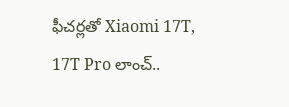ఫీచర్లతో Xiaomi 17T, 17T Pro లాంచ్..